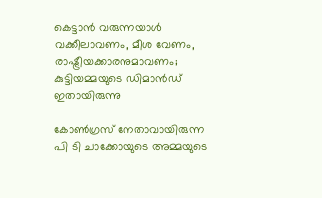കെട്ടാന്‍ വരുന്നയാള്‍ വക്കീലാവണം, മീശ വേണം, രാഷ്ട്രീയക്കാരനുമാവണം; കുട്ടിയമ്മയുടെ ഡിമാന്‍ഡ് ഇതായിരുന്നു

കോണ്‍ഗ്രസ് നേതാവായിരുന്ന പി ടി ചാക്കോയുടെ അമ്മയുടെ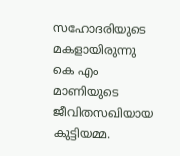സഹോദരിയുടെ മകളായിരുന്നു കെ എം മാണിയുടെ ജീവിതസഖിയായ കുട്ടിയമ്മ.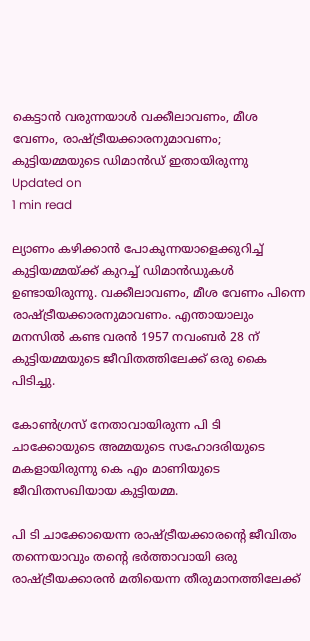കെട്ടാന്‍ വരുന്നയാള്‍ വക്കീലാവണം, മീശ വേണം, രാഷ്ട്രീയക്കാരനുമാവണം; കുട്ടിയമ്മയുടെ ഡിമാന്‍ഡ് ഇതായിരുന്നു
Updated on
1 min read

ല്യാണം കഴിക്കാന്‍ പോകുന്നയാളെക്കുറിച്ച് കുട്ടിയമ്മയ്ക്ക് കുറച്ച് ഡിമാന്‍ഡുകള്‍ ഉണ്ടായിരുന്നു. വക്കീലാവണം, മീശ വേണം പിന്നെ രാഷ്ട്രീയക്കാരനുമാവണം. എന്തായാലും മനസില്‍ കണ്ട വരന്‍ 1957 നവംബര്‍ 28 ന് കുട്ടിയമ്മയുടെ ജീവിതത്തിലേക്ക് ഒരു കൈ പിടിച്ചു.

കോണ്‍ഗ്രസ് നേതാവായിരുന്ന പി ടി ചാക്കോയുടെ അമ്മയുടെ സഹോദരിയുടെ മകളായിരുന്നു കെ എം മാണിയുടെ ജീവിതസഖിയായ കുട്ടിയമ്മ.

പി ടി ചാക്കോയെന്ന രാഷ്ട്രീയക്കാരന്റെ ജീവിതം തന്നെയാവും തന്റെ ഭര്‍ത്താവായി ഒരു രാഷ്ട്രീയക്കാരന്‍ മതിയെന്ന തീരുമാനത്തിലേക്ക്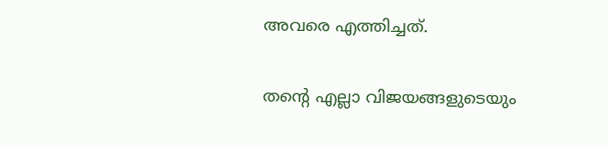അവരെ എത്തിച്ചത്.

തന്റെ എല്ലാ വിജയങ്ങളുടെയും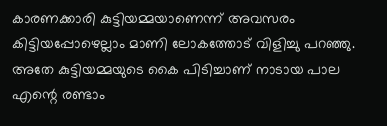കാരണക്കാരി കുട്ടിയമ്മയാണെന്ന് അവസരം കിട്ടിയപ്പോഴെല്ലാം മാണി ലോകത്തോട് വിളിച്ചു പറഞ്ഞു. അതേ കുട്ടിയമ്മയുടെ കൈ പിടിച്ചാണ് നാടായ പാല എന്റെ രണ്ടാം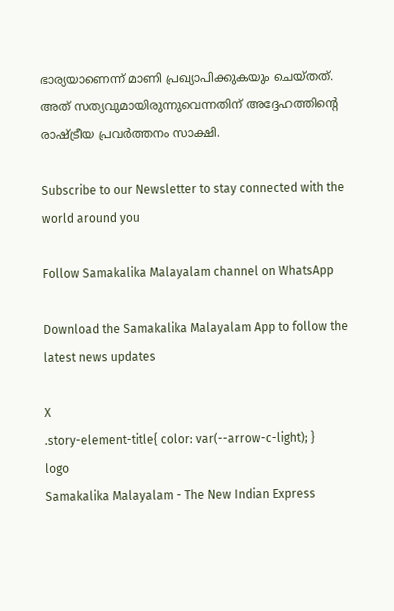ഭാര്യയാണെന്ന് മാണി പ്രഖ്യാപിക്കുകയും ചെയ്തത്. അത് സത്യവുമായിരുന്നുവെന്നതിന് അദ്ദേഹത്തിന്റെ രാഷ്ട്രീയ പ്രവര്‍ത്തനം സാക്ഷി.

Subscribe to our Newsletter to stay connected with the world around you

Follow Samakalika Malayalam channel on WhatsApp

Download the Samakalika Malayalam App to follow the latest news updates

X
.story-element-title{ color: var(--arrow-c-light); }
logo
Samakalika Malayalam - The New Indian Express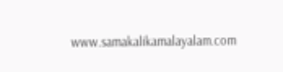www.samakalikamalayalam.com